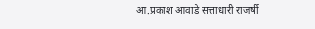आ.प्रकाश आवाडे सत्ताधारी राजर्षी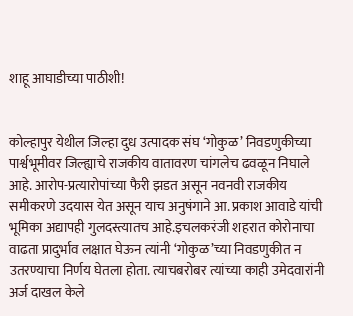शाहू आघाडीच्या पाठीशी!


कोल्हापुर येथील जिल्हा दुध उत्पादक संघ ‘गोकुळ’ निवडणुकीच्या पार्श्वभूमीवर जिल्ह्याचे राजकीय वातावरण चांगलेच ढवळून निघाले आहे. आरोप-प्रत्यारोपांच्या फैरी झडत असून नवनवी राजकीय समीकरणे उदयास येत असून याच अनुषंगाने आ. प्रकाश आवाडे यांची भूमिका अद्यापही गुलदस्त्यातच आहे.इचलकरंजी शहरात कोरोनाचा वाढता प्रादुर्भाव लक्षात घेऊन त्यांनी ‘गोकुळ’च्या निवडणुकीत न उतरण्याचा निर्णय घेतला होता. त्याचबरोबर त्यांच्या काही उमेदवारांनी अर्ज दाखल केले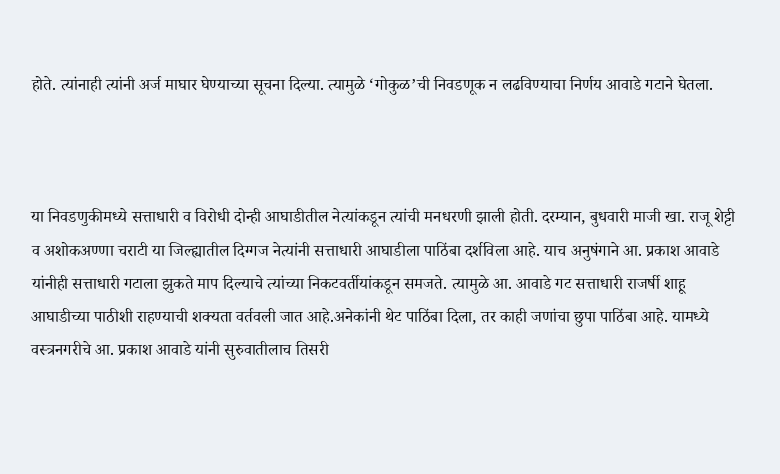होते. त्यांनाही त्यांनी अर्ज माघार घेण्याच्या सूचना दिल्या. त्यामुळे ‘गोकुळ’ची निवडणूक न लढविण्याचा निर्णय आवाडे गटाने घेतला.



या निवडणुकीमध्ये सत्ताधारी व विरोधी दोन्ही आघाडीतील नेत्यांकडून त्यांची मनधरणी झाली होती. दरम्यान, बुधवारी माजी खा. राजू शेट्टी व अशोकअण्णा चराटी या जिल्ह्यातील दिग्गज नेत्यांनी सत्ताधारी आघाडीला पाठिंबा दर्शविला आहे. याच अनुषंगाने आ. प्रकाश आवाडे यांनीही सत्ताधारी गटाला झुकते माप दिल्याचे त्यांच्या निकटवर्तीयांकडून समजते. त्यामुळे आ. आवाडे गट सत्ताधारी राजर्षी शाहू आघाडीच्या पाठीशी राहण्याची शक्यता वर्तवली जात आहे.अनेकांनी थेट पाठिंबा दिला, तर काही जणांचा छुपा पाठिंबा आहे. यामध्ये वस्त्रनगरीचे आ. प्रकाश आवाडे यांनी सुरुवातीलाच तिसरी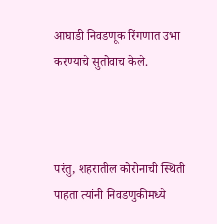आघाडी निवडणूक रिंगणात उभा करण्याचे सुतोवाच केले.



परंतु, शहरातील कोरोनाची स्थिती पाहता त्यांनी निवडणुकीमध्ये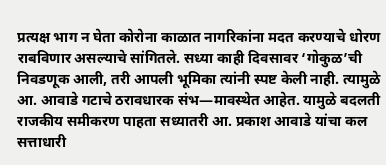प्रत्यक्ष भाग न घेता कोरोना काळात नागरिकांना मदत करण्याचे धोरण राबविणार असल्याचे सांगितले. सध्या काही दिवसावर ‘गोकुळ’ची निवडणूक आली, तरी आपली भूमिका त्यांनी स्पष्ट केली नाही. त्यामुळे आ. आवाडे गटाचे ठरावधारक संभ—मावस्थेत आहेत. यामुळे बदलती राजकीय समीकरण पाहता सध्यातरी आ. प्रकाश आवाडे यांचा कल सत्ताधारी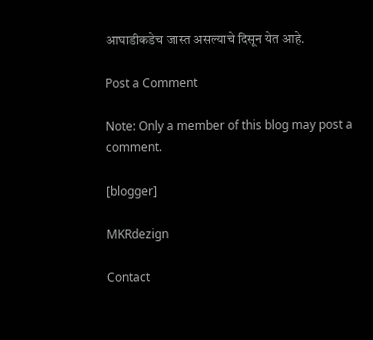आघाडीकडेच जास्त असल्याचे दिसून येत आहे.

Post a Comment

Note: Only a member of this blog may post a comment.

[blogger]

MKRdezign

Contact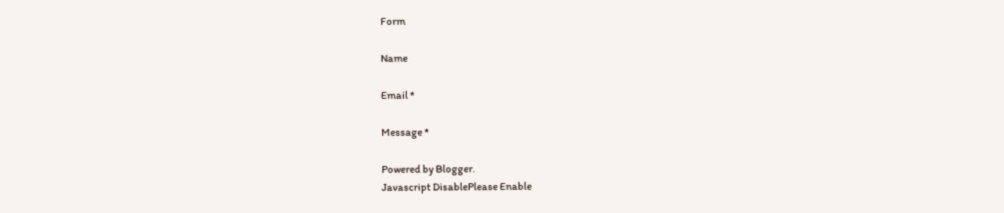Form

Name

Email *

Message *

Powered by Blogger.
Javascript DisablePlease Enable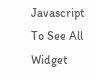Javascript To See All Widget